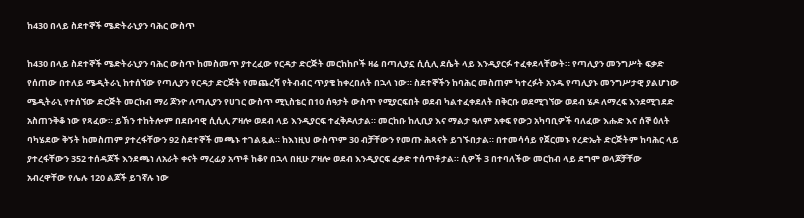ከ430 በላይ ስደተኞች ሜድትራኒያን ባሕር ውስጥ

ከ430 በላይ ስደተኞች ሜድትራኒያን ባሕር ውስጥ ከመስመጥ ያተረፈው የርዳታ ድርጅት መርከከቦች ዛሬ በጣሊያኗ ሲሲሊ ደሴት ላይ እንዲያርፉ ተፈቀደላቸውት። የጣሊያን መንግሥት ፍቃድ የሰጠው በተለይ ሜዲትራኒ ከተሰኘው የጣሊያን የርዳታ ድርጅት የመጨረሻ የትብብር ጥያቄ ከቀረበለት በኋላ ነው። ስደተኞችን ከባሕር መስጠም ካተረፉት አንዱ የጣሊያኑ መንግሥታዊ ያልሆነው ሜዲትራኒ የተሰኘው ድርጅት መርከብ ማሪ ጆንዮ ለጣሊያን የሀገር ውስጥ ሚኒስቴር በ10 ሰዓታት ውስጥ የሚያርፍበት ወደብ ካልተፈቀደለት በቅርቡ ወደሚገኘው ወደብ ሄዶ ለማረፍ እንደሚገደድ አስጠንቅቆ ነው የጻፈው። ይኽን ተከትሎም በደቡባዊ ሲሲሊ ፖዛሎ ወደብ ላይ እንዲያርፍ ተፈቅዶለታል። መርከቡ ከሊቢያ እና ማልታ ዓለም አቀፍ የውኃ አካባቢዎች ባለፈው እሑድ እና ሰኞ ዕለት ባካሄደው ቅኝት ከመስጠም ያተረፋቸውን 92 ስደተኞች መጫኑ ተገልጿል። ከእነዚህ ውስጥም 30 ብቻቸውን የመጡ ሕጻናት ይገኙበታል። በተመሳሳይ የጀርመኑ የረድኤት ድርጅትም ከባሕር ላይ ያተረፋቸውን 352 ተሰዳጆች እንደጫነ ለአራት ቀናት ማረፊያ አጥቶ ከቆየ በኋላ በዚሁ ፖዛሎ ወደብ እንዲያርፍ ፈቃድ ተሰጥቶታል። ሲዎች 3 በተባለችው መርከብ ላይ ደግሞ ወላጆቻቸው አብረዋቸው የሌሉ 120 ልጆች ይገኛሉ ነው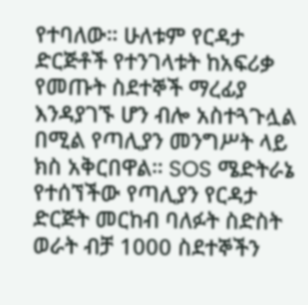የተባለው። ሁለቱም የርዳታ ድርጅቶች የተንገላቱት ከአፍሪቃ የመጡት ስደተኞች ማረፊያ እንዳያገኙ ሆን ብሎ አስተጓጉሏል በሚል የጣሊያን መንግሥት ላይ ክስ አቅርበዋል። SOS ሜድትራኔ የተሰኘችው የጣሊያን የርዳታ ድርጅት መርከብ ባለፉት ስድስት ወራት ብቻ 1000 ስደተኞችን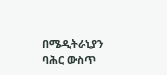በሜዲትራኒያን ባሕር ውስጥ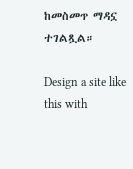ከመስመጥ ማዳኗ ተገልጿል።

Design a site like this with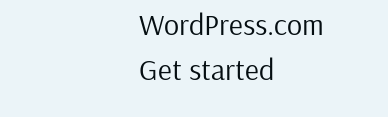WordPress.com
Get started